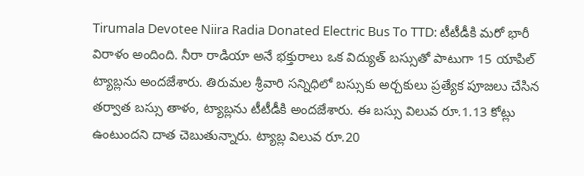Tirumala Devotee Niira Radia Donated Electric Bus To TTD: టీటీడీకి మరో భారీ విరాళం అందింది. నీరా రాడియా అనే భక్తురాలు ఒక విద్యుత్ బస్సుతో పాటుగా 15 యాపిల్ ట్యాబ్లను అందజేశారు. తిరుమల శ్రీవారి సన్నిధిలో బస్సుకు అర్చకులు ప్రత్యేక పూజలు చేసిన తర్వాత బస్సు తాళం, ట్యాబ్లను టీటీడీకి అందజేశారు. ఈ బస్సు విలువ రూ.1.13 కోట్లు ఉంటుందని దాత చెబుతున్నారు. ట్యాబ్ల విలువ రూ.20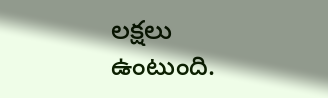లక్షలు ఉంటుంది.